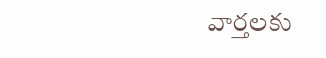వార్తలకు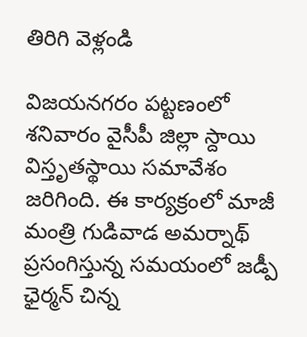తిరిగి వెళ్లండి

విజయనగరం పట్టణంలో శనివారం వైసీపీ జిల్లా స్దాయి విస్తృతస్థాయి సమావేశం జరిగింది. ఈ కార్యక్రంలో మాజీ మంత్రి గుడివాడ అమర్నాథ్ ప్రసంగిస్తున్న సమయంలో జడ్పీ ఛైర్మన్ చిన్న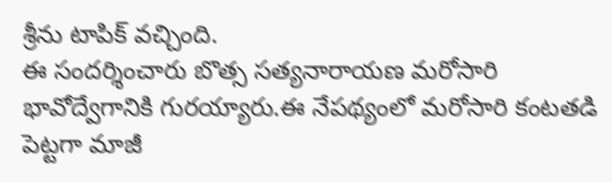శ్రీను టాపిక్ వచ్చింది.
ఈ సందర్శించారు బొత్స సత్యనారాయణ మరోసారి భావోద్వేగానికి గురయ్యారు.ఈ నేపథ్యంలో మరోసారి కంటతడి పెట్టగా మాజీ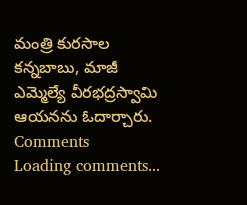మంత్రి కురసాల కన్నబాబు, మాజీ ఎమ్మెల్యే వీరభద్రస్వామి ఆయనను ఓదార్చారు.
Comments
Loading comments...